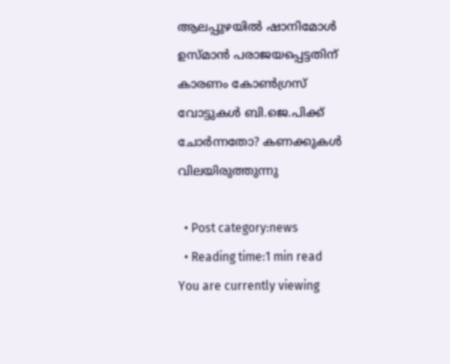ആലപ്പുഴയില്‍ ഷാനിമോള്‍ ഉസ്മാന്‍ പരാജയപ്പെട്ടതിന് കാരണം കോണ്‍ഗ്രസ് വോട്ടുകള്‍ ബി.ജെ.പിക്ക് ചോര്‍ന്നതോ? കണക്കുകള്‍ വിലയിരുത്തുന്നു

  • Post category:news
  • Reading time:1 min read
You are currently viewing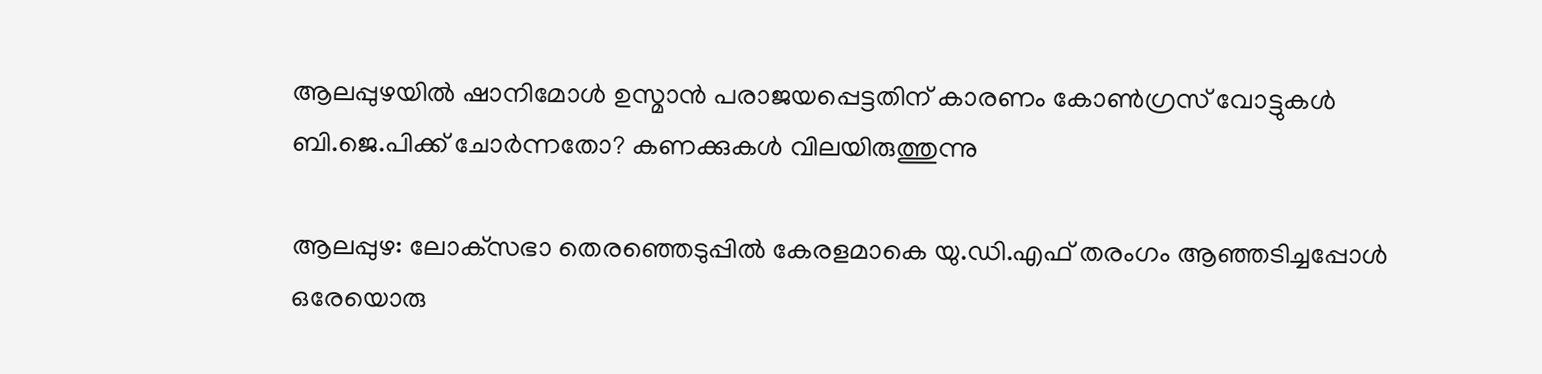ആലപ്പുഴയില്‍ ഷാനിമോള്‍ ഉസ്മാന്‍ പരാജയപ്പെട്ടതിന് കാരണം കോണ്‍ഗ്രസ് വോട്ടുകള്‍ ബി.ജെ.പിക്ക് ചോര്‍ന്നതോ? കണക്കുകള്‍ വിലയിരുത്തുന്നു

ആലപ്പുഴ: ലോക്‌സഭാ തെരഞ്ഞെടുപ്പില്‍ കേരളമാകെ യു.ഡി.എഫ് തരംഗം ആഞ്ഞടിച്ചപ്പോള്‍ ഒരേയൊരു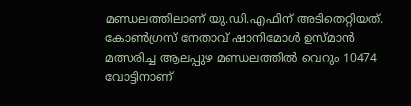മണ്ഡലത്തിലാണ് യു.ഡി.എഫിന് അടിതെറ്റിയത്. കോണ്‍ഗ്രസ് നേതാവ് ഷാനിമോള്‍ ഉസ്മാന്‍ മത്സരിച്ച ആലപ്പുഴ മണ്ഡലത്തില്‍ വെറും 10474 വോട്ടിനാണ്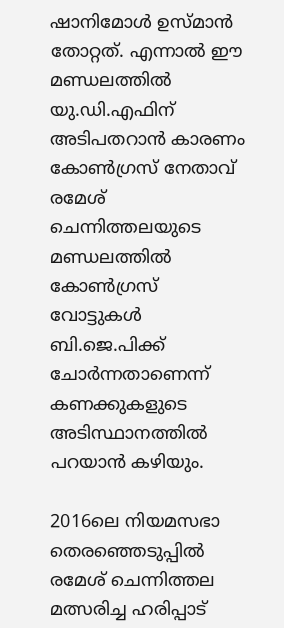ഷാനിമോള്‍ ഉസ്മാന്‍ തോറ്റത്. എന്നാല്‍ ഈ മണ്ഡലത്തില്‍ യു.ഡി.എഫിന് അടിപതറാന്‍ കാരണം കോണ്‍ഗ്രസ് നേതാവ് രമേശ് ചെന്നിത്തലയുടെ മണ്ഡലത്തില്‍ കോണ്‍ഗ്രസ് വോട്ടുകള്‍ ബി.ജെ.പിക്ക് ചോര്‍ന്നതാണെന്ന് കണക്കുകളുടെ അടിസ്ഥാനത്തില്‍ പറയാന്‍ കഴിയും.

2016ലെ നിയമസഭാ തെരഞ്ഞെടുപ്പില്‍ രമേശ് ചെന്നിത്തല മത്സരിച്ച ഹരിപ്പാട്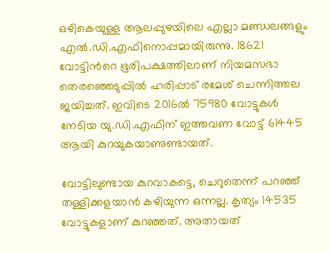ഒഴികെയുള്ള ആലപ്പുഴയിലെ എല്ലാ മണ്ഡലങ്ങളും എല്‍.ഡി.എഫിനൊപ്പമായിരുന്നു. 18621 വോട്ടിന്‍റെ ഭൂരിപക്ഷത്തിലാണ് നിയമസഭാ തെരഞ്ഞെടുപ്പില്‍ ഹരിപ്പാട് രമേശ് ചെന്നിത്തല ജയിച്ചത്. ഇവിടെ 2016ല്‍ 75980 വോട്ടുകള്‍ നേടിയ യു.ഡി.എഫിന് ഇത്തവണ വോട്ട് 61445 ആയി കുറയുകയാണുണ്ടായത്.

വോട്ടിലുണ്ടായ കുറവാകട്ടെ, ചെറുതെന്ന് പറഞ്ഞ് തള്ളിക്കളയാന്‍ കഴിയുന്ന ഒന്നല്ല. കൃത്യം 14535 വോട്ടുകളാണ് കുറഞ്ഞത്. അതായത്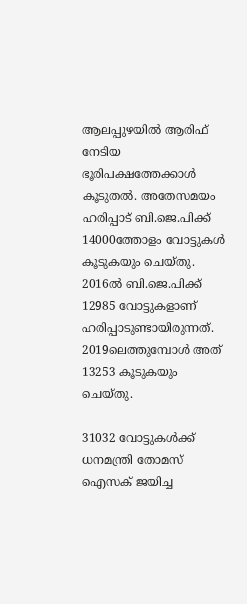ആലപ്പുഴയില്‍ ആരിഫ് നേടിയ ഭൂരിപക്ഷത്തേക്കാള്‍ കൂടുതല്‍. അതേസമയം ഹരിപ്പാട് ബി.ജെ.പിക്ക് 14000ത്തോളം വോട്ടുകള്‍ കൂടുകയും ചെയ്തു. 2016ല്‍ ബി.ജെ.പിക്ക് 12985 വോട്ടുകളാണ് ഹരിപ്പാടുണ്ടായിരുന്നത്. 2019ലെത്തുമ്പോള്‍ അത് 13253 കൂടുകയും ചെയ്തു.

31032 വോട്ടുകള്‍ക്ക് ധനമന്ത്രി തോമസ് ഐസക് ജയിച്ച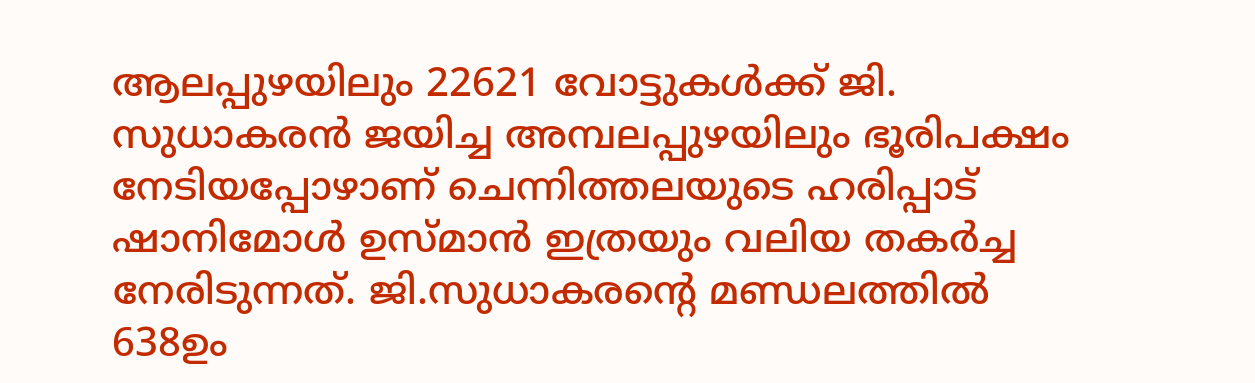ആലപ്പുഴയിലും 22621 വോട്ടുകള്‍ക്ക് ജി. സുധാകരന്‍ ജയിച്ച അമ്പലപ്പുഴയിലും ഭൂരിപക്ഷം നേടിയപ്പോഴാണ് ചെന്നിത്തലയുടെ ഹരിപ്പാട് ഷാനിമോള്‍ ഉസ്മാന്‍ ഇത്രയും വലിയ തകര്‍ച്ച നേരിടുന്നത്. ജി.സുധാകരന്‍റെ മണ്ഡലത്തില്‍ 638ഉം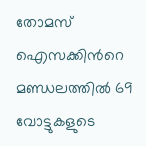തോമസ് ഐസക്കിന്‍റെ മണ്ഡലത്തില്‍ 69 വോട്ടുകളുടെ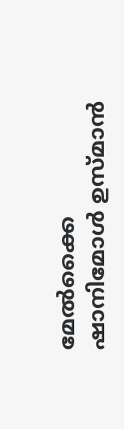മേല്‍ക്കൈ ഷാനിമോള്‍ ഉസ്മാന്‍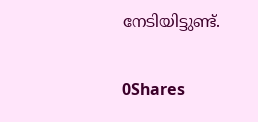നേടിയിട്ടുണ്ട്.

0Shares